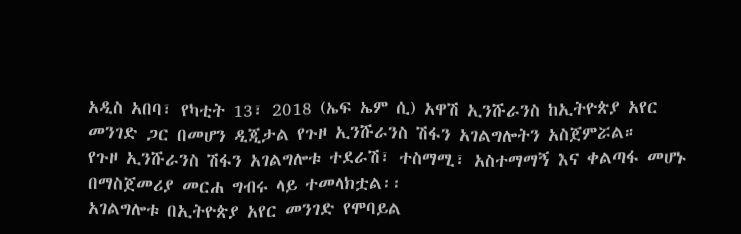አዲስ አበባ፣ የካቲት 13፣ 2018 (ኤፍ ኤም ሲ) አዋሽ ኢንሹራንስ ከኢትዮጵያ አየር መንገድ ጋር በመሆን ዲጂታል የጉዞ ኢንሹራንስ ሽፋን አገልግሎትን አስጀምሯል።
የጉዞ ኢንሹራንስ ሽፋን አገልግሎቱ ተደራሽ፣ ተስማሚ፣ አስተማማኝ እና ቀልጣፋ መሆኑ በማስጀመሪያ መርሐ ግብሩ ላይ ተመላክቷል፡፡
አገልግሎቱ በኢትዮጵያ አየር መንገድ የሞባይል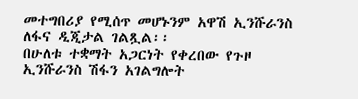መተግበሪያ የሚሰጥ መሆኑንም አዋሽ ኢንሹራንስ ለፋና ዲጂታል ገልጿል፡፡
በሁለቱ ተቋማት አጋርነት የቀረበው የጉዞ ኢንሹራንስ ሽፋን አገልግሎት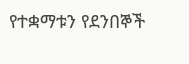የተቋማቱን የደንበኞች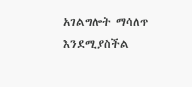አገልግሎት ማሳለጥ እንደሚያስችል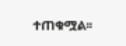ተጠቁሟል፡፡